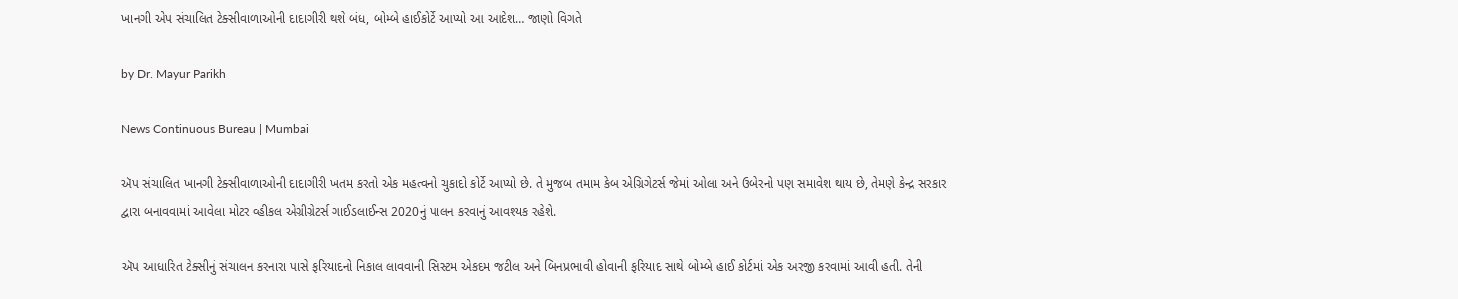ખાનગી એપ સંચાલિત ટેક્સીવાળાઓની દાદાગીરી થશે બંધ, બોમ્બે હાઈકોર્ટે આપ્યો આ આદેશ… જાણો વિગતે

by Dr. Mayur Parikh

News Continuous Bureau | Mumbai

ઍપ સંચાલિત ખાનગી ટેક્સીવાળાઓની દાદાગીરી ખતમ કરતો એક મહત્વનો ચુકાદો કોર્ટે આપ્યો છે. તે મુજબ તમામ કેબ એગ્રિગેટર્સ જેમાં ઓલા અને ઉબેરનો પણ સમાવેશ થાય છે, તેમણે કેન્દ્ર સરકાર દ્વારા બનાવવામાં આવેલા મોટર વ્હીકલ એગ્રીગ્રેટર્સ ગાઈડલાઈન્સ 2020નું પાલન કરવાનું આવશ્યક રહેશે.

ઍપ આધારિત ટેક્સીનું સંચાલન કરનારા પાસે ફરિયાદનો નિકાલ લાવવાની સિસ્ટમ એકદમ જટીલ અને બિનપ્રભાવી હોવાની ફરિયાદ સાથે બોમ્બે હાઈ કોર્ટમાં એક અરજી કરવામાં આવી હતી. તેની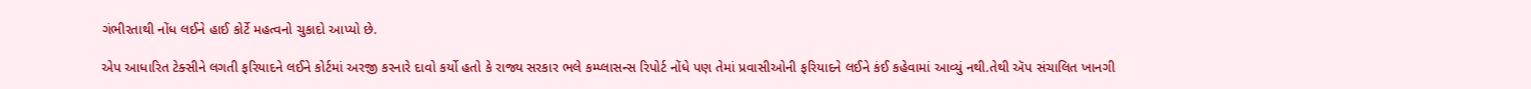ગંભીરતાથી નોંધ લઈને હાઈ કોર્ટે મહત્વનો ચુકાદો આપ્યો છે.

એપ આધારિત ટેક્સીને લગતી ફરિયાદને લઈને કોર્ટમાં અરજી કરનારે દાવો કર્યો હતો કે રાજ્ય સરકાર ભલે કમ્પ્લાસન્સ રિપોર્ટ નોંધે પણ તેમાં પ્રવાસીઓની ફરિયાદને લઈને કંઈ કહેવામાં આવ્યું નથી.તેથી ઍપ સંચાલિત ખાનગી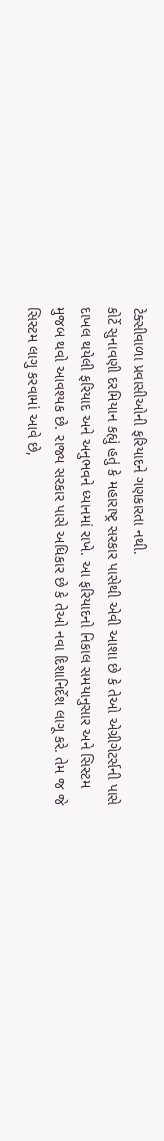ટેક્સીવાળા પ્રવાસીઓની ફરિયાદને ગણકારતા નથી.
કોર્ટે સુનાવણી દરમિયાન કહ્યું હતું કે મહારાષ્ટ્ર સરકાર પાસેથી એવી આશા છે કે તેઓ એગ્રીગેટર્સની પાસે દાખલ થયેલી ફરિયાદ અને અનુભવને ધ્યાનમાં રાખે. આ ફરિયાદનો નિકાલ સમયાનુસાર અને સિસ્ટમ મુજબ થવો આવશ્યક છે. રાજ્ય સરકાર પાસે અધિકાર છે કે તેઓ નવા દિશાનિર્દેશ લાગૂ કરે. તેમ જ જે સિસ્ટમ લાગુ કરવામાં આવે છે,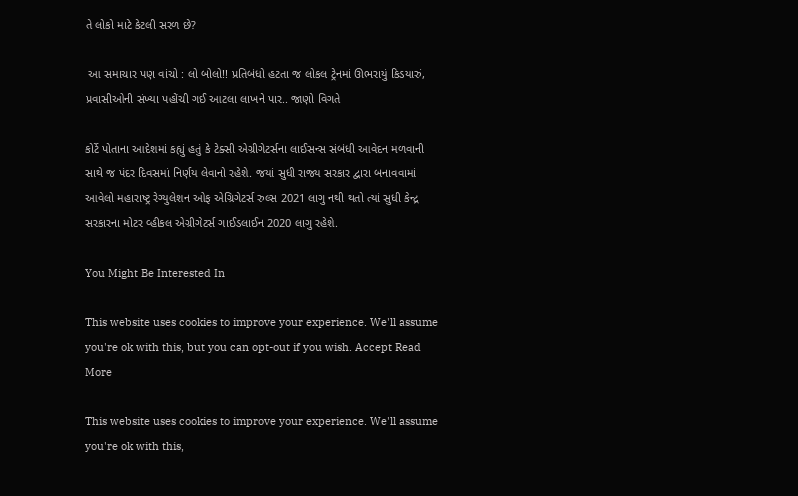તે લોકો માટે કેટલી સરળ છે?

 આ સમાચાર પણ વાંચો : લો બોલો!! પ્રતિબંધો હટતા જ લોકલ ટ્રેનમાં ઊભરાયું કિડયારું, પ્રવાસીઓની સંખ્યા પહોંચી ગઈ આટલા લાખને પાર.. જાણો વિગતે

કોર્ટે પોતાના આદેશમાં કહ્યું હતું કે ટેક્સી એગ્રીગેટર્સના લાઈસન્સ સંબંધી આવેદન મળવાની સાથે જ પંદર દિવસમાં નિર્ણય લેવાનો રહેશે. જયાં સુધી રાજ્ય સરકાર દ્વારા બનાવવામાં આવેલો મહારાષ્ટ્ર રેગ્યુલેશન ઓફ એગ્રિગેટર્સ રુલ્સ 2021 લાગુ નથી થતો ત્યાં સુધી કેન્દ્ર સરકારના મોટર વ્હીકલ એગ્રીગેટર્સ ગાઈડલાઈન 2020 લાગુ રહેશે.

You Might Be Interested In

This website uses cookies to improve your experience. We'll assume you're ok with this, but you can opt-out if you wish. Accept Read More

This website uses cookies to improve your experience. We'll assume you're ok with this,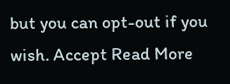but you can opt-out if you wish. Accept Read More